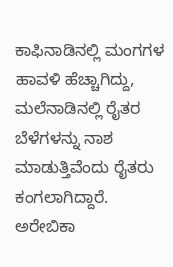ಕಾಫಿನಾಡಿನಲ್ಲಿ ಮಂಗಗಳ ಹಾವಳಿ ಹೆಚ್ಚಾಗಿದ್ದು, ಮಲೆನಾಡಿನಲ್ಲಿ ರೈತರ ಬೆಳೆಗಳನ್ನು ನಾಶ ಮಾಡುತ್ತಿವೆಂದು ರೈತರು ಕಂಗಲಾಗಿದ್ದಾರೆ.
ಅರೇಬಿಕಾ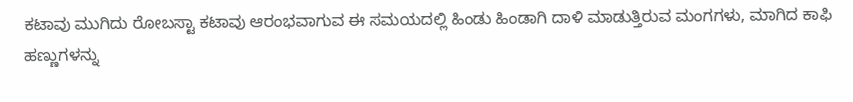ಕಟಾವು ಮುಗಿದು ರೋಬಸ್ಟಾ ಕಟಾವು ಆರಂಭವಾಗುವ ಈ ಸಮಯದಲ್ಲಿ ಹಿಂಡು ಹಿಂಡಾಗಿ ದಾಳಿ ಮಾಡುತ್ತಿರುವ ಮಂಗಗಳು, ಮಾಗಿದ ಕಾಫಿ ಹಣ್ಣುಗಳನ್ನು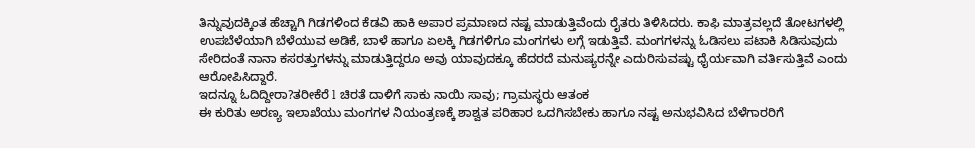ತಿನ್ನುವುದಕ್ಕಿಂತ ಹೆಚ್ಚಾಗಿ ಗಿಡಗಳಿಂದ ಕೆಡವಿ ಹಾಕಿ ಅಪಾರ ಪ್ರಮಾಣದ ನಷ್ಟ ಮಾಡುತ್ತಿವೆಂದು ರೈತರು ತಿಳಿಸಿದರು. ಕಾಫಿ ಮಾತ್ರವಲ್ಲದೆ ತೋಟಗಳಲ್ಲಿ ಉಪಬೆಳೆಯಾಗಿ ಬೆಳೆಯುವ ಅಡಿಕೆ, ಬಾಳೆ ಹಾಗೂ ಏಲಕ್ಕಿ ಗಿಡಗಳಿಗೂ ಮಂಗಗಳು ಲಗ್ಗೆ ಇಡುತ್ತಿವೆ. ಮಂಗಗಳನ್ನು ಓಡಿಸಲು ಪಟಾಕಿ ಸಿಡಿಸುವುದು ಸೇರಿದಂತೆ ನಾನಾ ಕಸರತ್ತುಗಳನ್ನು ಮಾಡುತ್ತಿದ್ದರೂ ಅವು ಯಾವುದಕ್ಕೂ ಹೆದರದೆ ಮನುಷ್ಯರನ್ನೇ ಎದುರಿಸುವಷ್ಟು ಧೈರ್ಯವಾಗಿ ವರ್ತಿಸುತ್ತಿವೆ ಎಂದು ಆರೋಪಿಸಿದ್ದಾರೆ.
ಇದನ್ನೂ ಓದಿದ್ದೀರಾ?ತರೀಕೆರೆ l ಚಿರತೆ ದಾಳಿಗೆ ಸಾಕು ನಾಯಿ ಸಾವು; ಗ್ರಾಮಸ್ಥರು ಆತಂಕ
ಈ ಕುರಿತು ಅರಣ್ಯ ಇಲಾಖೆಯು ಮಂಗಗಳ ನಿಯಂತ್ರಣಕ್ಕೆ ಶಾಶ್ವತ ಪರಿಹಾರ ಒದಗಿಸಬೇಕು ಹಾಗೂ ನಷ್ಟ ಅನುಭವಿಸಿದ ಬೆಳೆಗಾರರಿಗೆ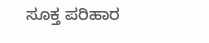ಸೂಕ್ತ ಪರಿಹಾರ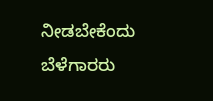ನೀಡಬೇಕೆಂದು ಬೆಳೆಗಾರರು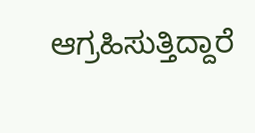ಆಗ್ರಹಿಸುತ್ತಿದ್ದಾರೆ